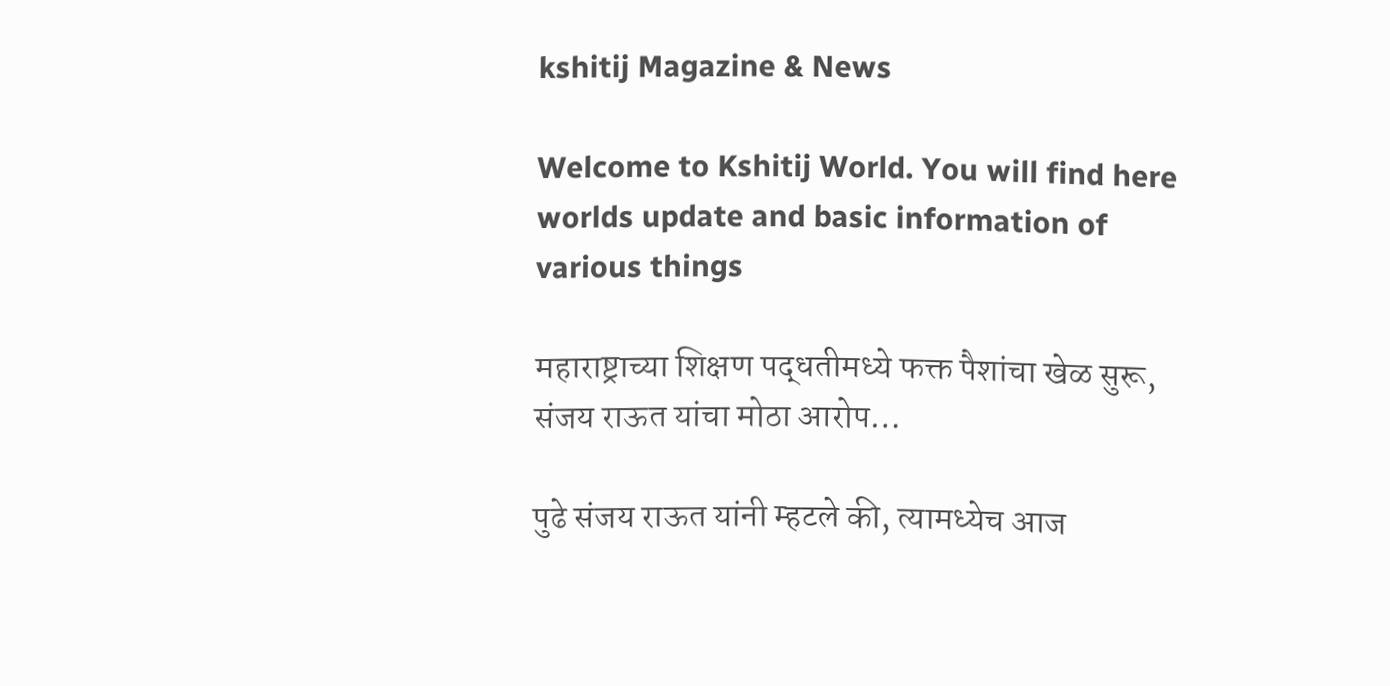kshitij Magazine & News

Welcome to Kshitij World. You will find here worlds update and basic information of various things

महाराष्ट्राच्या शिक्षण पद्धतीमध्ये फक्त पैशांचा खेळ सुरू, संजय राऊत यांचा मोठा आरोप…

पुढे संजय राऊत यांनी म्हटले की, त्यामध्येच आज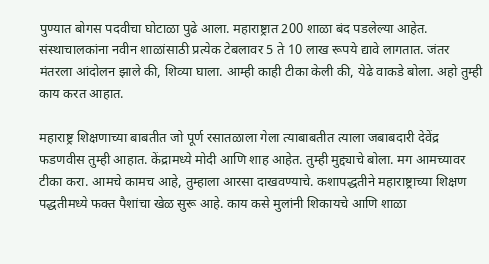पुण्यात बोगस पदवीचा घोटाळा पुढे आला. महाराष्ट्रात 200 शाळा बंद पडलेल्या आहेत. संस्थाचालकांना नवीन शाळांसाठी प्रत्येक टेबलावर 5 ते 10 लाख रूपये द्यावे लागतात. जंतर मंतरला आंदोलन झाले की, शिव्या घाला. आम्ही काही टीका केली की, येढे वाकडे बोला. अहो तुम्ही काय करत आहात.

महाराष्ट्र शिक्षणाच्या बाबतीत जो पूर्ण रसातळाला गेला त्याबाबतीत त्याला जबाबदारी देवेंद्र फडणवीस तुम्ही आहात. केंद्रामध्ये मोदी आणि शाह आहेत. तुम्ही मुद्द्याचे बोला. मग आमच्यावर टीका करा. आमचे कामच आहे, तुम्हाला आरसा दाखवण्याचे. कशापद्धतीने महाराष्ट्राच्या शिक्षण पद्धतीमध्ये फक्त पैशांचा खेळ सुरू आहे. काय कसे मुलांनी शिकायचे आणि शाळा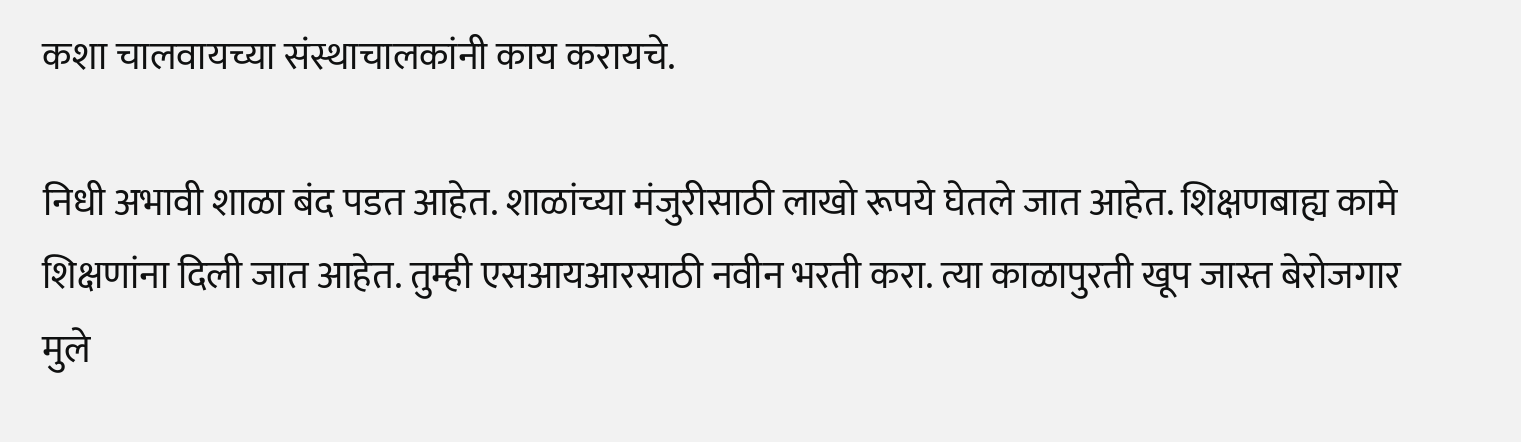कशा चालवायच्या संस्थाचालकांनी काय करायचे.

निधी अभावी शाळा बंद पडत आहेत. शाळांच्या मंजुरीसाठी लाखो रूपये घेतले जात आहेत. शिक्षणबाह्य कामे शिक्षणांना दिली जात आहेत. तुम्ही एसआयआरसाठी नवीन भरती करा. त्या काळापुरती खूप जास्त बेरोजगार मुले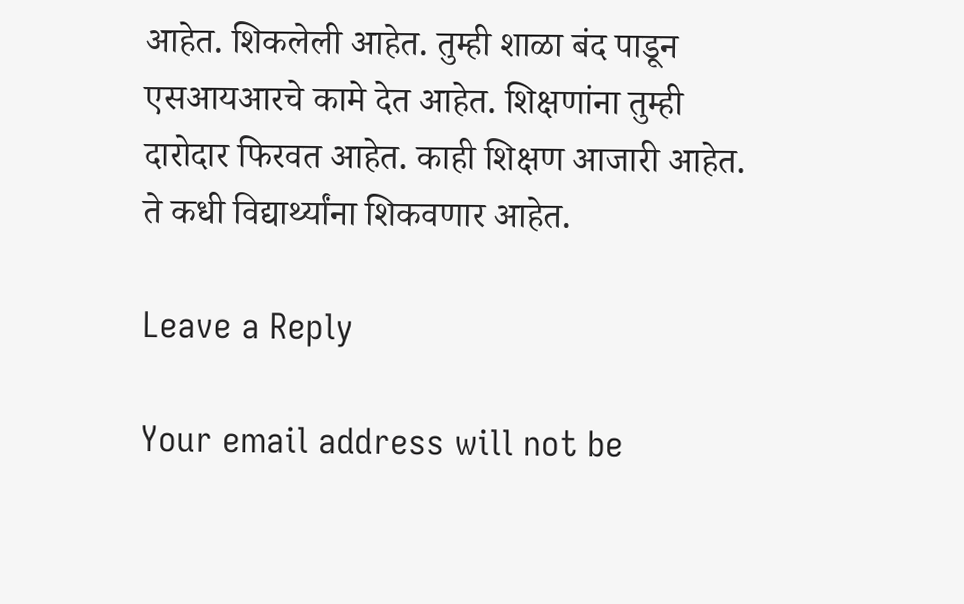आहेत. शिकलेली आहेत. तुम्ही शाळा बंद पाडून एसआयआरचे कामे देत आहेत. शिक्षणांना तुम्ही दारोदार फिरवत आहेत. काही शिक्षण आजारी आहेत. ते कधी विद्यार्थ्यांना शिकवणार आहेत.

Leave a Reply

Your email address will not be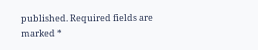published. Required fields are marked *